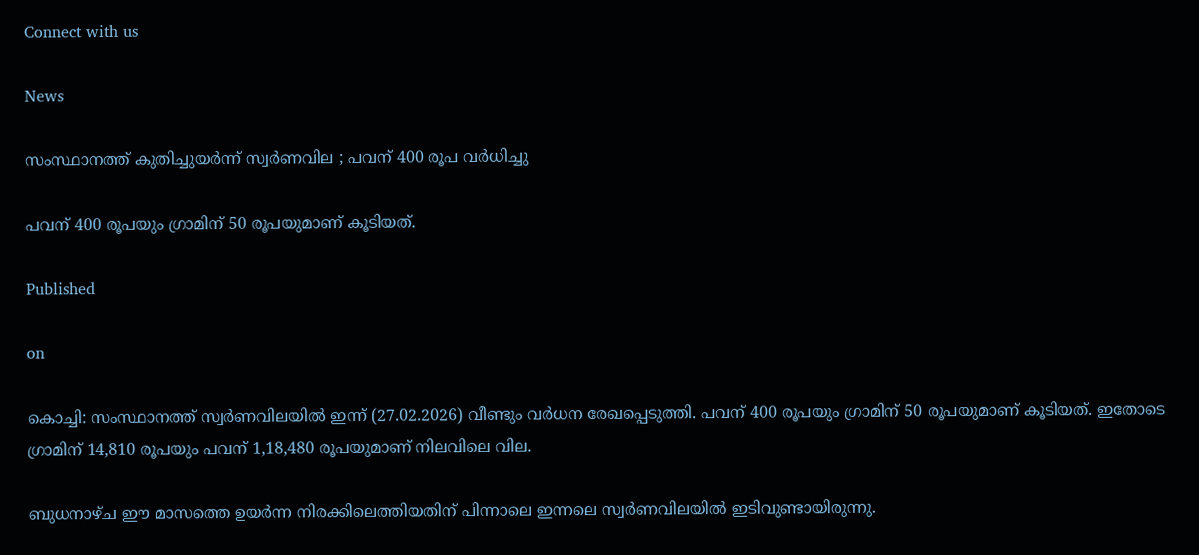Connect with us

News

സംസ്ഥാനത്ത് കുതിച്ചുയര്‍ന്ന് സ്വര്‍ണവില ; പവന് 400 രൂപ വര്‍ധിച്ചു

പവന് 400 രൂപയും ഗ്രാമിന് 50 രൂപയുമാണ് കൂടിയത്.

Published

on

കൊച്ചി: സംസ്ഥാനത്ത് സ്വര്‍ണവിലയില്‍ ഇന്ന് (27.02.2026) വീണ്ടും വര്‍ധന രേഖപ്പെടുത്തി. പവന് 400 രൂപയും ഗ്രാമിന് 50 രൂപയുമാണ് കൂടിയത്. ഇതോടെ ഗ്രാമിന് 14,810 രൂപയും പവന് 1,18,480 രൂപയുമാണ് നിലവിലെ വില.

ബുധനാഴ്ച ഈ മാസത്തെ ഉയര്‍ന്ന നിരക്കിലെത്തിയതിന് പിന്നാലെ ഇന്നലെ സ്വര്‍ണവിലയില്‍ ഇടിവുണ്ടായിരുന്നു.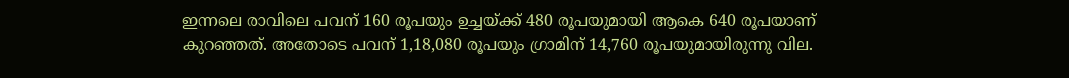ഇന്നലെ രാവിലെ പവന് 160 രൂപയും ഉച്ചയ്ക്ക് 480 രൂപയുമായി ആകെ 640 രൂപയാണ് കുറഞ്ഞത്. അതോടെ പവന് 1,18,080 രൂപയും ഗ്രാമിന് 14,760 രൂപയുമായിരുന്നു വില.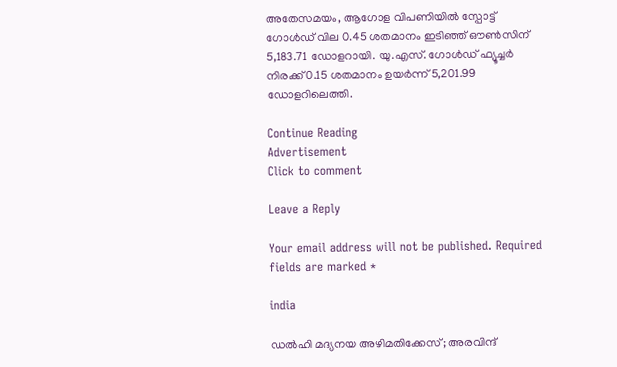അതേസമയം, ആഗോള വിപണിയില്‍ സ്പോട്ട് ഗോള്‍ഡ് വില 0.45 ശതമാനം ഇടിഞ്ഞ് ഔണ്‍സിന് 5,183.71 ഡോളറായി. യു.എസ്. ഗോള്‍ഡ് ഫ്യൂച്ചര്‍ നിരക്ക് 0.15 ശതമാനം ഉയര്‍ന്ന് 5,201.99 ഡോളറിലെത്തി.

Continue Reading
Advertisement
Click to comment

Leave a Reply

Your email address will not be published. Required fields are marked *

india

ഡല്‍ഹി മദ്യനയ അഴിമതിക്കേസ്; അരവിന്ദ്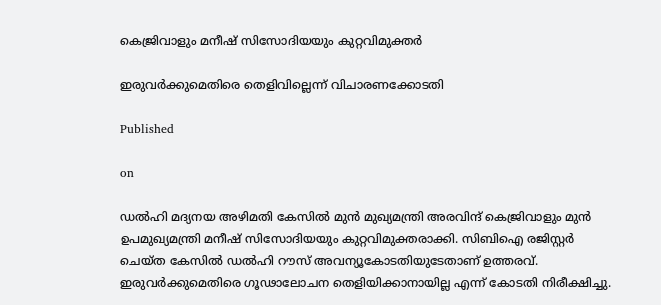കെജ്രിവാളും മനീഷ് സിസോദിയയും കുറ്റവിമുക്തര്‍

ഇരുവര്‍ക്കുമെതിരെ തെളിവില്ലെന്ന് വിചാരണക്കോടതി

Published

on

ഡല്‍ഹി മദ്യനയ അഴിമതി കേസില്‍ മുന്‍ മുഖ്യമന്ത്രി അരവിന്ദ് കെജ്രിവാളും മുന്‍ ഉപമുഖ്യമന്ത്രി മനീഷ് സിസോദിയയും കുറ്റവിമുക്തരാക്കി. സിബിഐ രജിസ്റ്റര്‍ ചെയ്ത കേസില്‍ ഡല്‍ഹി റൗസ് അവന്യൂകോടതിയുടേതാണ് ഉത്തരവ്. ഇരുവര്‍ക്കുമെതിരെ ഗൂഢാലോചന തെളിയിക്കാനായില്ല എന്ന് കോടതി നിരീക്ഷിച്ചു.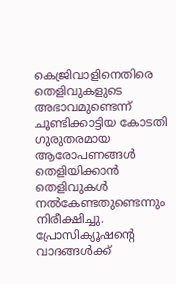കെജ്രിവാളിനെതിരെ തെളിവുകളുടെ അഭാവമുണ്ടെന്ന് ചൂണ്ടിക്കാട്ടിയ കോടതി ഗുരുതരമായ ആരോപണങ്ങള്‍ തെളിയിക്കാന്‍ തെളിവുകള്‍ നല്‍കേണ്ടതുണ്ടെന്നും നിരീക്ഷിച്ചു. പ്രോസിക്യൂഷന്റെ വാദങ്ങള്‍ക്ക്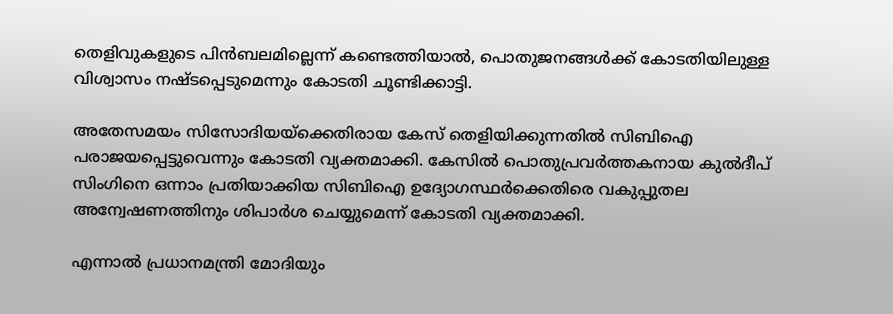തെളിവുകളുടെ പിന്‍ബലമില്ലെന്ന് കണ്ടെത്തിയാല്‍, പൊതുജനങ്ങള്‍ക്ക് കോടതിയിലുള്ള വിശ്വാസം നഷ്ടപ്പെടുമെന്നും കോടതി ചൂണ്ടിക്കാട്ടി.

അതേസമയം സിസോദിയയ്‌ക്കെതിരായ കേസ് തെളിയിക്കുന്നതില്‍ സിബിഐ പരാജയപ്പെട്ടുവെന്നും കോടതി വ്യക്തമാക്കി. കേസില്‍ പൊതുപ്രവര്‍ത്തകനായ കുല്‍ദീപ് സിംഗിനെ ഒന്നാം പ്രതിയാക്കിയ സിബിഐ ഉദ്യോഗസ്ഥര്‍ക്കെതിരെ വകുപ്പുതല അന്വേഷണത്തിനും ശിപാര്‍ശ ചെയ്യുമെന്ന് കോടതി വ്യക്തമാക്കി.

എന്നാല്‍ പ്രധാനമന്ത്രി മോദിയും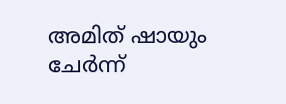അമിത് ഷായും ചേര്‍ന്ന്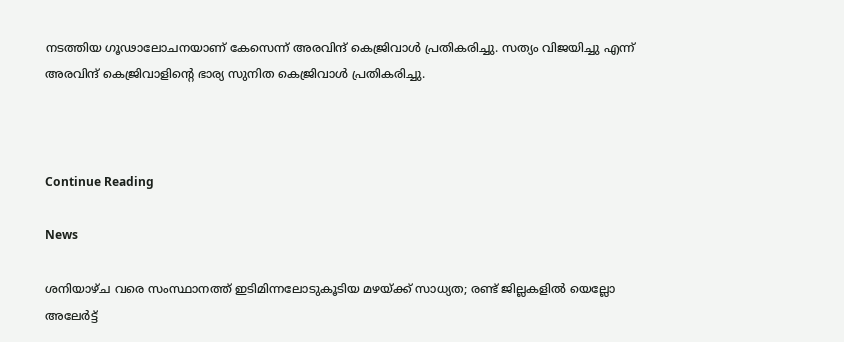നടത്തിയ ഗൂഢാലോചനയാണ് കേസെന്ന് അരവിന്ദ് കെജ്രിവാള്‍ പ്രതികരിച്ചു. സത്യം വിജയിച്ചു എന്ന് അരവിന്ദ് കെജ്രിവാളിന്റെ ഭാര്യ സുനിത കെജ്രിവാള്‍ പ്രതികരിച്ചു.



Continue Reading

News

ശനിയാഴ്ച വരെ സംസ്ഥാനത്ത് ഇടിമിന്നലോടുകൂടിയ മഴയ്ക്ക് സാധ്യത; രണ്ട് ജില്ലകളില്‍ യെല്ലോ അലേര്‍ട്ട്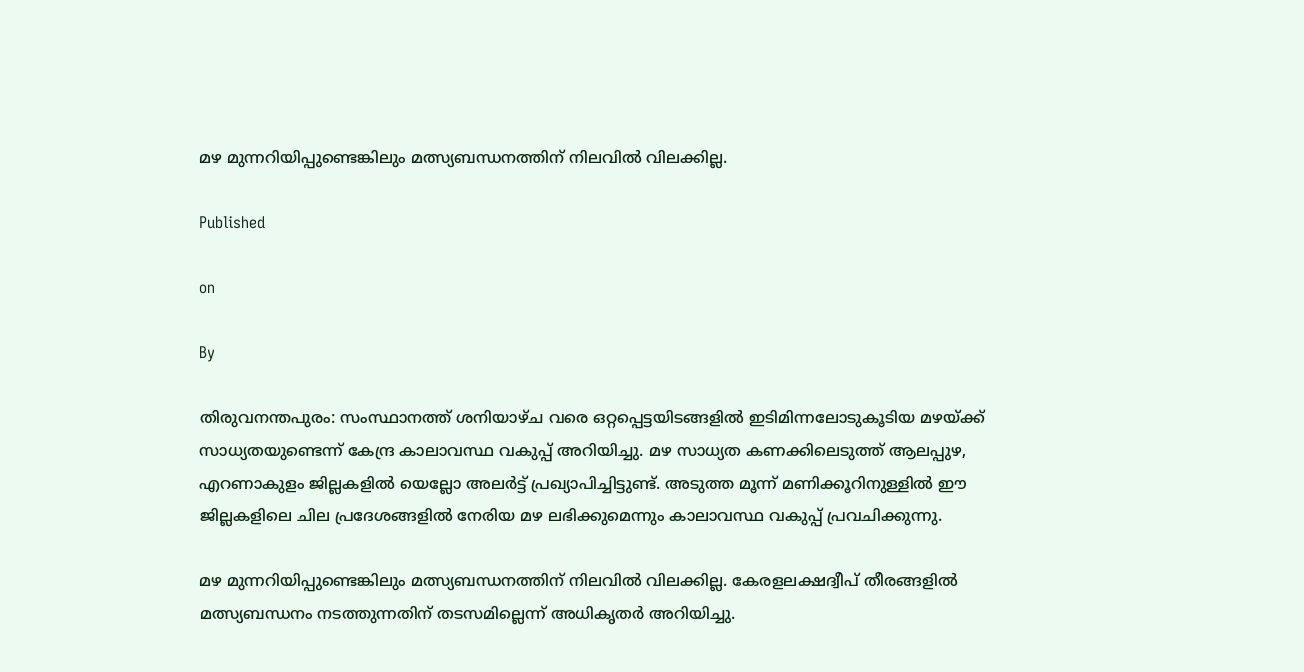മഴ മുന്നറിയിപ്പുണ്ടെങ്കിലും മത്സ്യബന്ധനത്തിന് നിലവില്‍ വിലക്കില്ല.

Published

on

By

തിരുവനന്തപുരം: സംസ്ഥാനത്ത് ശനിയാഴ്ച വരെ ഒറ്റപ്പെട്ടയിടങ്ങളില്‍ ഇടിമിന്നലോടുകൂടിയ മഴയ്ക്ക് സാധ്യതയുണ്ടെന്ന് കേന്ദ്ര കാലാവസ്ഥ വകുപ്പ് അറിയിച്ചു. മഴ സാധ്യത കണക്കിലെടുത്ത് ആലപ്പുഴ, എറണാകുളം ജില്ലകളില്‍ യെല്ലോ അലര്‍ട്ട് പ്രഖ്യാപിച്ചിട്ടുണ്ട്. അടുത്ത മൂന്ന് മണിക്കൂറിനുള്ളില്‍ ഈ ജില്ലകളിലെ ചില പ്രദേശങ്ങളില്‍ നേരിയ മഴ ലഭിക്കുമെന്നും കാലാവസ്ഥ വകുപ്പ് പ്രവചിക്കുന്നു.

മഴ മുന്നറിയിപ്പുണ്ടെങ്കിലും മത്സ്യബന്ധനത്തിന് നിലവില്‍ വിലക്കില്ല. കേരളലക്ഷദ്വീപ് തീരങ്ങളില്‍ മത്സ്യബന്ധനം നടത്തുന്നതിന് തടസമില്ലെന്ന് അധികൃതര്‍ അറിയിച്ചു.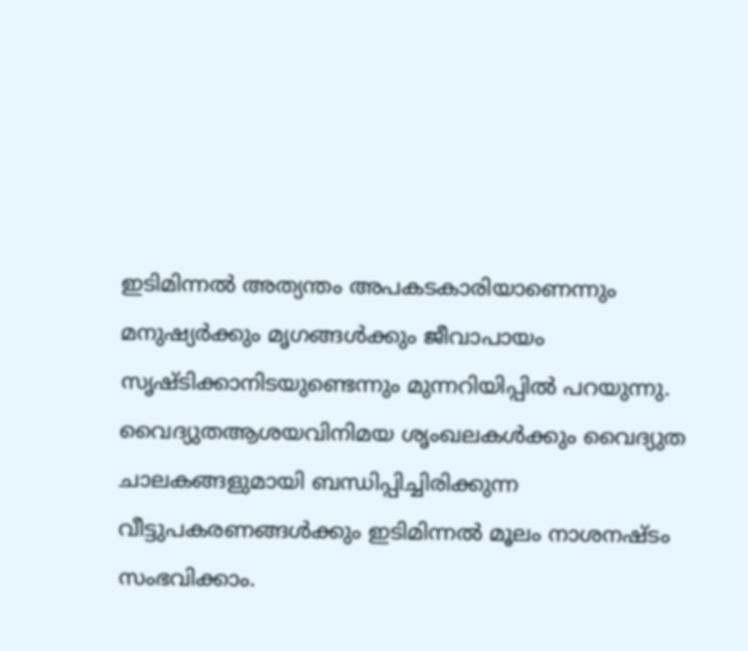ഇടിമിന്നല്‍ അത്യന്തം അപകടകാരിയാണെന്നും മനുഷ്യര്‍ക്കും മൃഗങ്ങള്‍ക്കും ജീവാപായം സൃഷ്ടിക്കാനിടയുണ്ടെന്നും മുന്നറിയിപ്പില്‍ പറയുന്നു. വൈദ്യുതആശയവിനിമയ ശൃംഖലകള്‍ക്കും വൈദ്യുത ചാലകങ്ങളുമായി ബന്ധിപ്പിച്ചിരിക്കുന്ന വീട്ടുപകരണങ്ങള്‍ക്കും ഇടിമിന്നല്‍ മൂലം നാശനഷ്ടം സംഭവിക്കാം.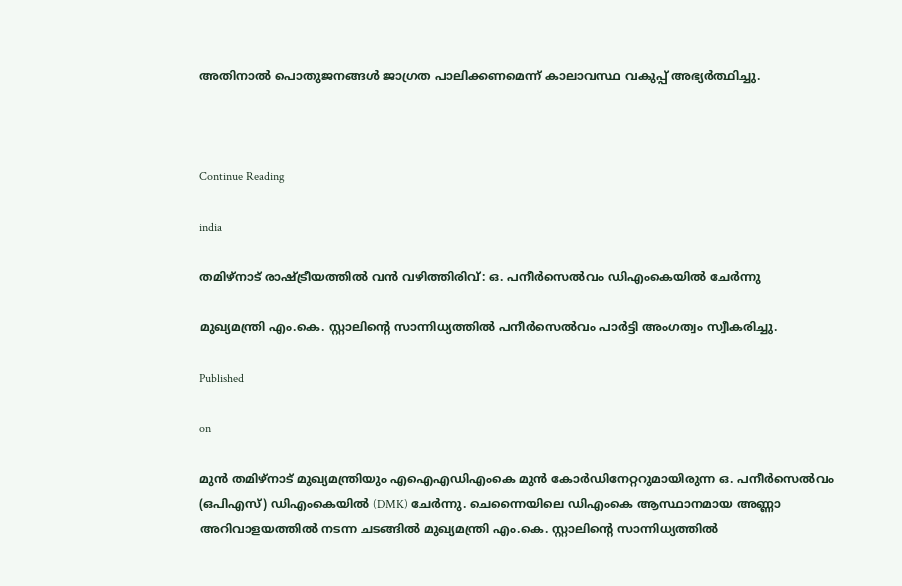അതിനാല്‍ പൊതുജനങ്ങള്‍ ജാഗ്രത പാലിക്കണമെന്ന് കാലാവസ്ഥ വകുപ്പ് അഭ്യര്‍ത്ഥിച്ചു.



Continue Reading

india

തമിഴ്‌നാട് രാഷ്ട്രീയത്തില്‍ വന്‍ വഴിത്തിരിവ്: ഒ. പനീര്‍സെല്‍വം ഡിഎംകെയില്‍ ചേര്‍ന്നു

മുഖ്യമന്ത്രി എം.കെ. സ്റ്റാലിന്റെ സാന്നിധ്യത്തില്‍ പനീര്‍സെല്‍വം പാര്‍ട്ടി അംഗത്വം സ്വീകരിച്ചു.

Published

on

മുന്‍ തമിഴ്‌നാട് മുഖ്യമന്ത്രിയും എഐഎഡിഎംകെ മുന്‍ കോര്‍ഡിനേറ്ററുമായിരുന്ന ഒ. പനീര്‍സെല്‍വം (ഒപിഎസ്) ഡിഎംകെയില്‍ (DMK) ചേര്‍ന്നു. ചെന്നൈയിലെ ഡിഎംകെ ആസ്ഥാനമായ അണ്ണാ അറിവാളയത്തില്‍ നടന്ന ചടങ്ങില്‍ മുഖ്യമന്ത്രി എം.കെ. സ്റ്റാലിന്റെ സാന്നിധ്യത്തില്‍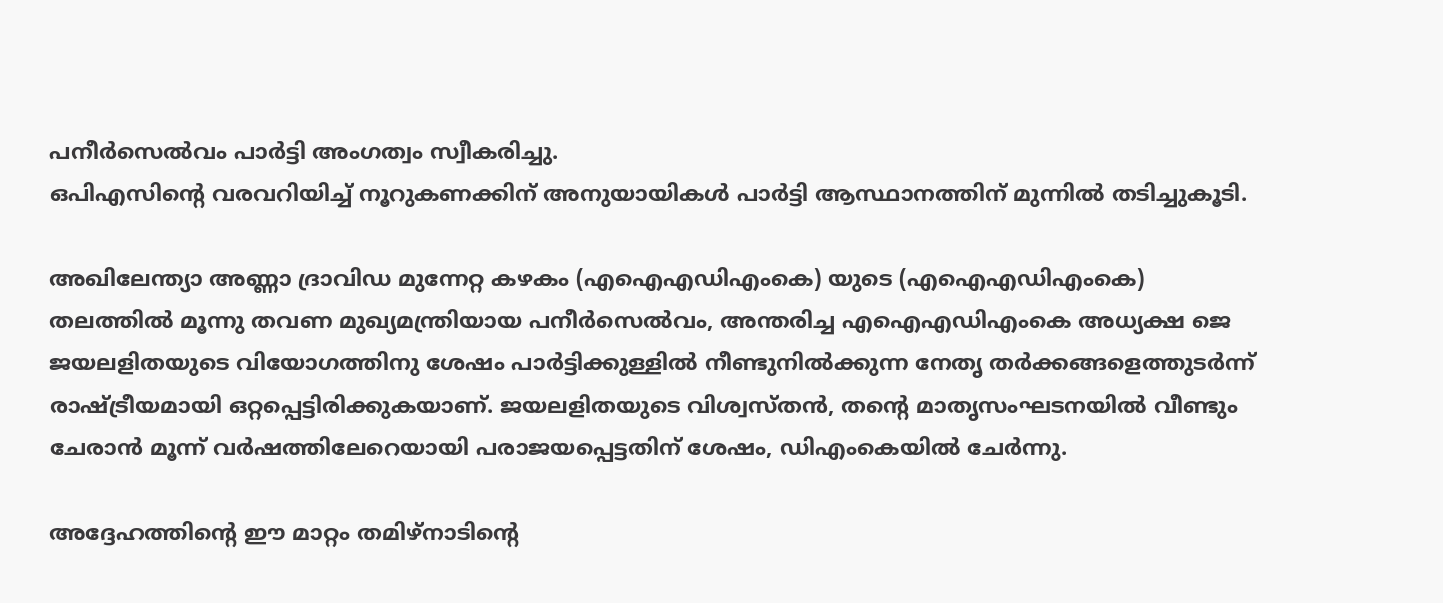പനീര്‍സെല്‍വം പാര്‍ട്ടി അംഗത്വം സ്വീകരിച്ചു.
ഒപിഎസിന്റെ വരവറിയിച്ച് നൂറുകണക്കിന് അനുയായികള്‍ പാര്‍ട്ടി ആസ്ഥാനത്തിന് മുന്നില്‍ തടിച്ചുകൂടി.

അഖിലേന്ത്യാ അണ്ണാ ദ്രാവിഡ മുന്നേറ്റ കഴകം (എഐഎഡിഎംകെ) യുടെ (എഐഎഡിഎംകെ) തലത്തില്‍ മൂന്നു തവണ മുഖ്യമന്ത്രിയായ പനീര്‍സെല്‍വം, അന്തരിച്ച എഐഎഡിഎംകെ അധ്യക്ഷ ജെ ജയലളിതയുടെ വിയോഗത്തിനു ശേഷം പാര്‍ട്ടിക്കുള്ളില്‍ നീണ്ടുനില്‍ക്കുന്ന നേതൃ തര്‍ക്കങ്ങളെത്തുടര്‍ന്ന് രാഷ്ട്രീയമായി ഒറ്റപ്പെട്ടിരിക്കുകയാണ്. ജയലളിതയുടെ വിശ്വസ്തന്‍, തന്റെ മാതൃസംഘടനയില്‍ വീണ്ടും ചേരാന്‍ മൂന്ന് വര്‍ഷത്തിലേറെയായി പരാജയപ്പെട്ടതിന് ശേഷം, ഡിഎംകെയില്‍ ചേര്‍ന്നു.

അദ്ദേഹത്തിന്റെ ഈ മാറ്റം തമിഴ്നാടിന്റെ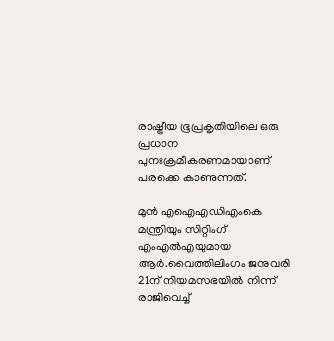രാഷ്ട്രീയ ഭൂപ്രകൃതിയിലെ ഒരു പ്രധാന പുനഃക്രമീകരണമായാണ് പരക്കെ കാണുന്നത്.

മുന്‍ എഐഎഡിഎംകെ മന്ത്രിയും സിറ്റിംഗ് എംഎല്‍എയുമായ ആര്‍.വൈത്തിലിംഗം ജനുവരി 21ന് നിയമസഭയില്‍ നിന്ന് രാജിവെച്ച്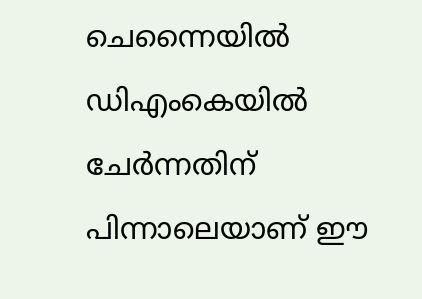ചെന്നൈയില്‍ ഡിഎംകെയില്‍ ചേര്‍ന്നതിന് പിന്നാലെയാണ് ഈ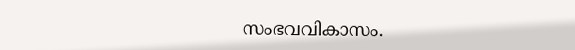സംഭവവികാസം.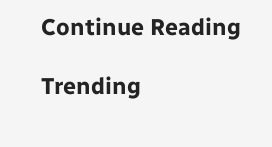Continue Reading

Trending